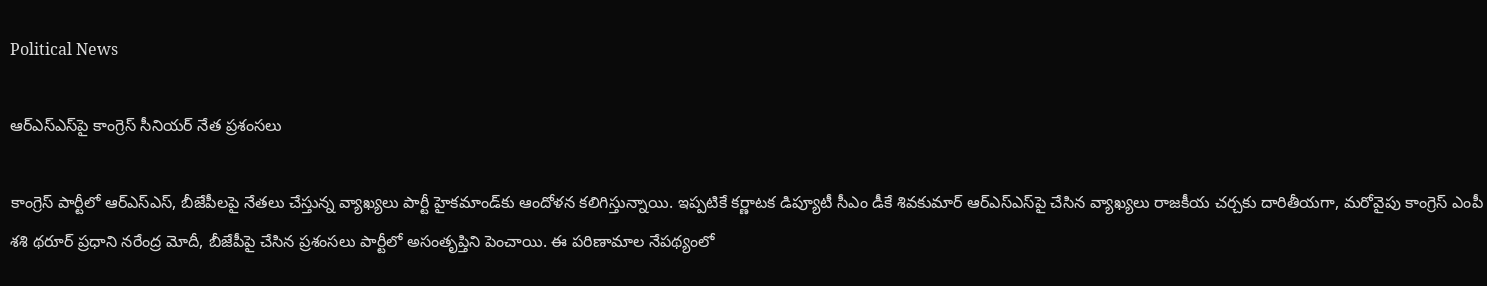Political News

ఆర్ఎస్ఎస్‌పై కాంగ్రెస్ సీనియర్ నేత ప్రశంసలు

కాంగ్రెస్ పార్టీలో ఆర్ఎస్ఎస్, బీజేపీలపై నేతలు చేస్తున్న వ్యాఖ్యలు పార్టీ హైకమాండ్‌కు ఆందోళన కలిగిస్తున్నాయి. ఇప్పటికే కర్ణాటక డిప్యూటీ సీఎం డీకే శివకుమార్ ఆర్ఎస్ఎస్‌పై చేసిన వ్యాఖ్యలు రాజకీయ చర్చకు దారితీయగా, మరోవైపు కాంగ్రెస్ ఎంపీ శశి థరూర్ ప్రధాని నరేంద్ర మోదీ, బీజేపీపై చేసిన ప్రశంసలు పార్టీలో అసంతృప్తిని పెంచాయి. ఈ పరిణామాల నేపథ్యంలో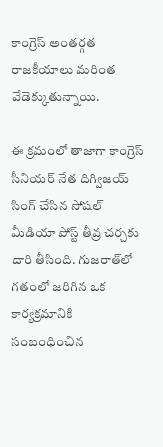కాంగ్రెస్ అంతర్గత రాజకీయాలు మరింత వేడెక్కుతున్నాయి.

ఈ క్రమంలో తాజాగా కాంగ్రెస్ సీనియర్ నేత దిగ్విజయ్ సింగ్ చేసిన సోషల్ మీడియా పోస్ట్ తీవ్ర చర్చకు దారి తీసింది. గుజరాత్‌లో గతంలో జరిగిన ఒక కార్యక్రమానికి సంబంధించిన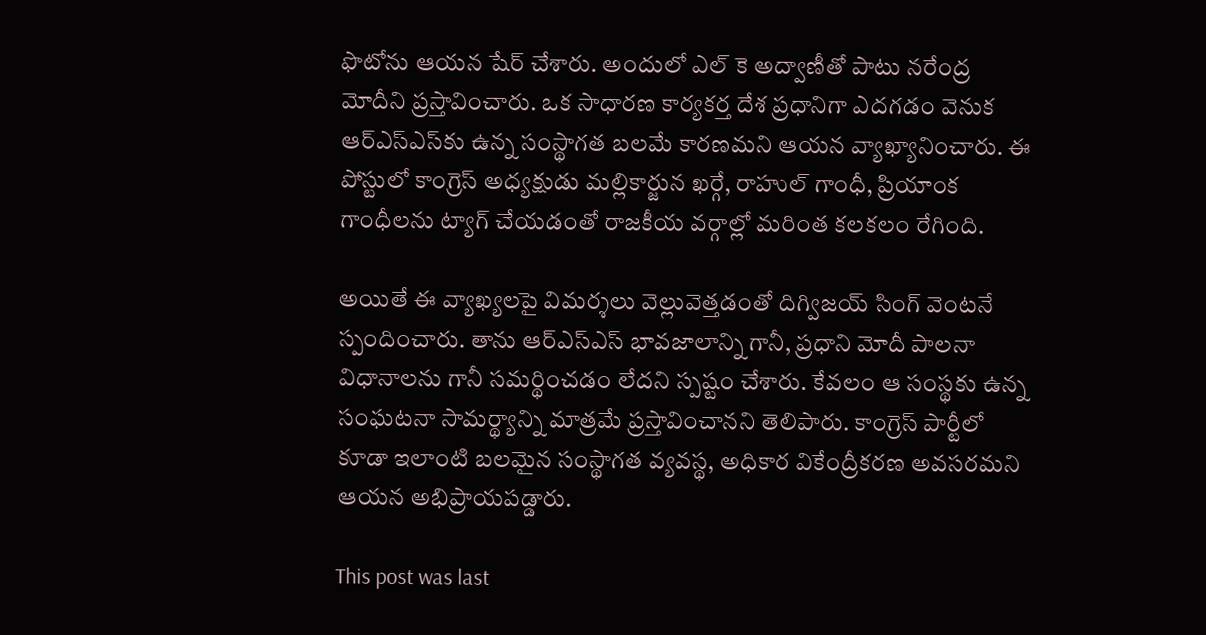ఫొటోను ఆయన షేర్ చేశారు. అందులో ఎల్ కె అద్వాణీతో పాటు నరేంద్ర మోదీని ప్రస్తావించారు. ఒక సాధారణ కార్యకర్త దేశ ప్రధానిగా ఎదగడం వెనుక ఆర్ఎస్ఎస్‌కు ఉన్న సంస్థాగత బలమే కారణమని ఆయన వ్యాఖ్యానించారు. ఈ పోస్టులో కాంగ్రెస్ అధ్యక్షుడు మల్లికార్జున ఖర్గే, రాహుల్ గాంధీ, ప్రియాంక గాంధీలను ట్యాగ్ చేయడంతో రాజకీయ వర్గాల్లో మరింత కలకలం రేగింది.

అయితే ఈ వ్యాఖ్యలపై విమర్శలు వెల్లువెత్తడంతో దిగ్విజయ్ సింగ్ వెంటనే స్పందించారు. తాను ఆర్ఎస్ఎస్ భావజాలాన్ని గానీ, ప్రధాని మోదీ పాలనా విధానాలను గానీ సమర్థించడం లేదని స్పష్టం చేశారు. కేవలం ఆ సంస్థకు ఉన్న సంఘటనా సామర్థ్యాన్ని మాత్రమే ప్రస్తావించానని తెలిపారు. కాంగ్రెస్ పార్టీలో కూడా ఇలాంటి బలమైన సంస్థాగత వ్యవస్థ, అధికార వికేంద్రీకరణ అవసరమని ఆయన అభిప్రాయపడ్డారు.

This post was last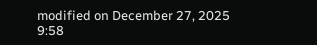modified on December 27, 2025 9:58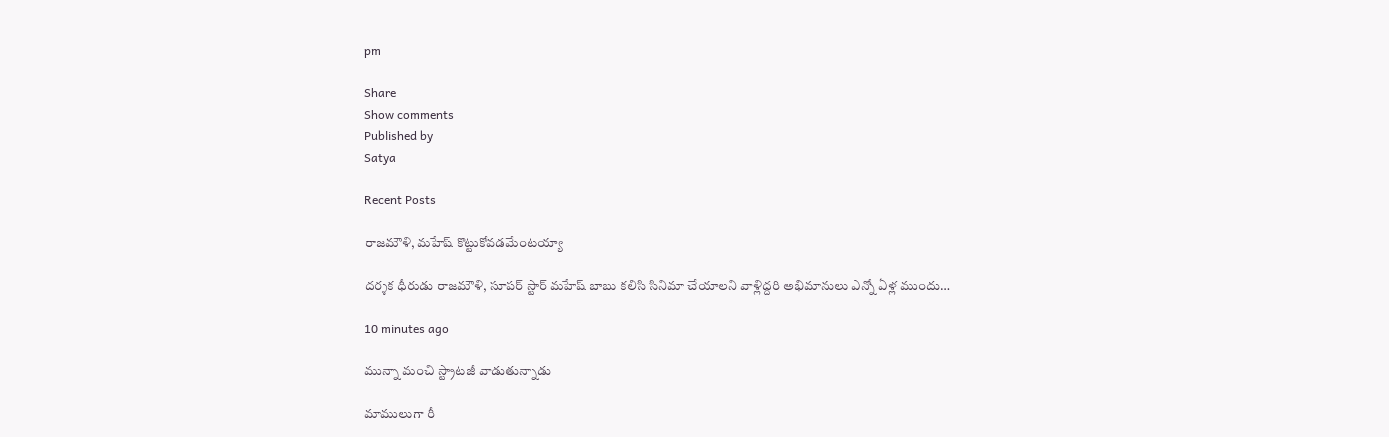pm

Share
Show comments
Published by
Satya

Recent Posts

రాజమౌళి, మహేష్ కొట్టుకోవడమేంటయ్యా

దర్శక ధీరుడు రాజమౌళి, సూపర్ స్టార్ మహేష్ బాబు కలిసి సినిమా చేయాలని వాళ్లిద్దరి అభిమానులు ఎన్నో ఏళ్ల ముందు…

10 minutes ago

మున్నా మంచి స్ట్రాటజీ వాడుతున్నాడు

మాములుగా రీ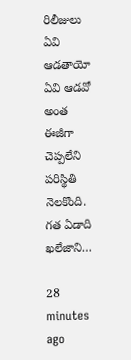రిలీజులు ఏవి ఆడతాయో ఏవి ఆడవో అంత ఈజీగా చెప్పలేని పరిస్థితి నెలకొంది. గత ఏడాది ఖలేజాని…

28 minutes ago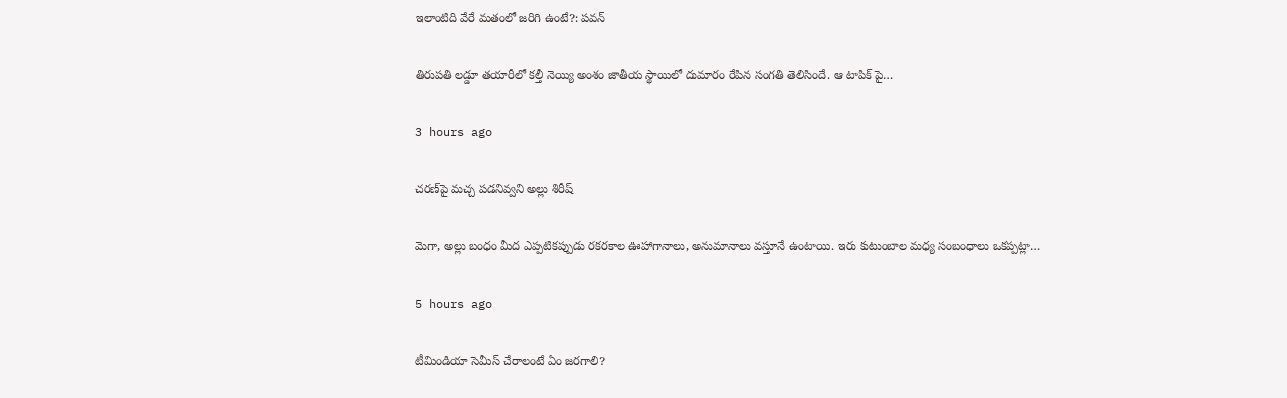ఇలాంటిది వేరే మతంలో జరిగి ఉంటే?: పవన్

తిరుపతి లడ్డూ తయారీలో కల్తీ నెయ్యి అంశం జాతీయ స్థాయిలో దుమారం రేపిన సంగతి తెలిసిందే. ఆ టాపిక్ పై…

3 hours ago

చరణ్‌పై మచ్చ పడనివ్వని అల్లు శిరీష్

మెగా, అల్లు బంధం మీద ఎప్పటికప్పుడు రకరకాల ఊహాగానాలు, అనుమానాలు వస్తూనే ఉంటాయి. ఇరు కుటుంబాల మధ్య సంబంధాలు ఒకప్పట్లా…

5 hours ago

టీమిండియా సెమీస్ చేరాలంటే ఏం జరగాలి?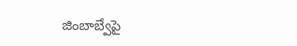జింబాబ్వేపై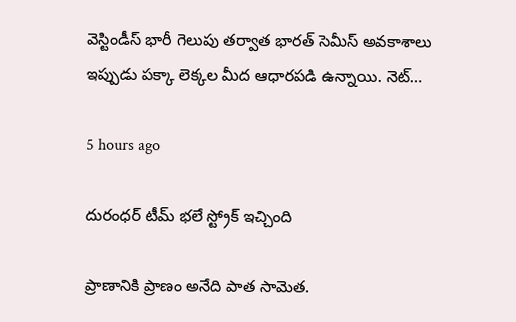వెస్టిండీస్ భారీ గెలుపు తర్వాత భారత్ సెమీస్ అవకాశాలు ఇప్పుడు పక్కా లెక్కల మీద ఆధారపడి ఉన్నాయి. నెట్…

5 hours ago

దురంధర్ టీమ్ భలే స్ట్రోక్ ఇచ్చింది

ప్రాణానికి ప్రాణం అనేది పాత సామెత.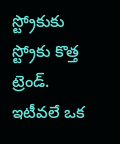స్ట్రోకుకు స్ట్రోకు కొత్త ట్రెండ్. ఇటీవలే ఒక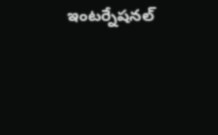ఇంటర్నేషనల్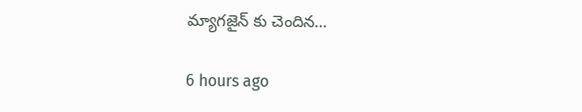మ్యాగజైన్ కు చెందిన…

6 hours ago